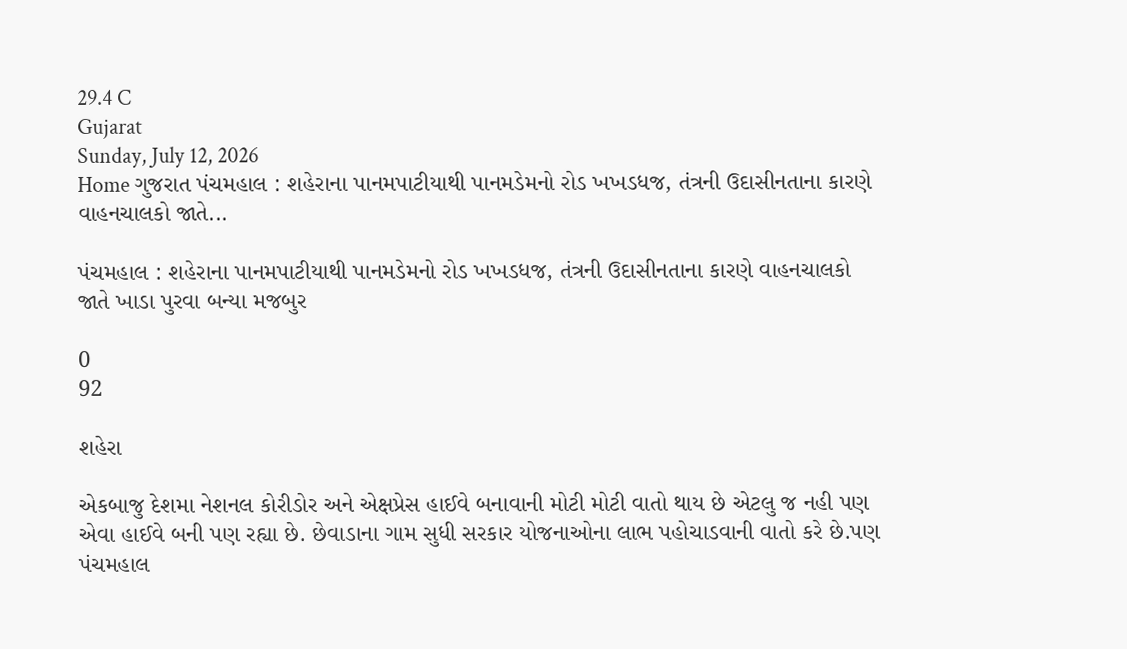29.4 C
Gujarat
Sunday, July 12, 2026
Home ગુજરાત પંચમહાલ : શહેરાના પાનમપાટીયાથી પાનમડેમનો રોડ ખખડધજ, તંત્રની ઉદાસીનતાના કારણે વાહનચાલકો જાતે...

પંચમહાલ : શહેરાના પાનમપાટીયાથી પાનમડેમનો રોડ ખખડધજ, તંત્રની ઉદાસીનતાના કારણે વાહનચાલકો જાતે ખાડા પુરવા બન્યા મજબુર

0
92

શહેરા

એકબાજુ દેશમા નેશનલ કોરીડોર અને એક્ષપ્રેસ હાઈવે બનાવાની મોટી મોટી વાતો થાય છે એટલુ જ નહી પણ એવા હાઈવે બની પણ રહ્યા છે. છેવાડાના ગામ સુધી સરકાર યોજનાઓના લાભ પહોચાડવાની વાતો કરે છે.પણ પંચમહાલ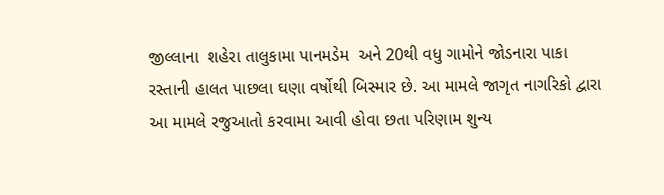જીલ્લાના  શહેરા તાલુકામા પાનમડેમ  અને 20થી વધુ ગામોને જોડનારા પાકા  રસ્તાની હાલત પાછલા ઘણા વર્ષોથી બિસ્માર છે. આ મામલે જાગૃત નાગરિકો દ્વારા  આ મામલે રજુઆતો કરવામા આવી હોવા છતા પરિણામ શુન્ય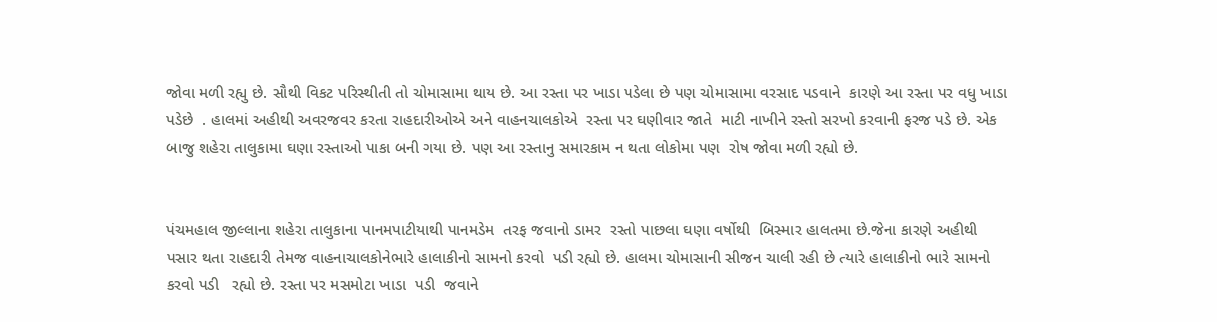જોવા મળી રહ્યુ છે. સૌથી વિકટ પરિસ્થીતી તો ચોમાસામા થાય છે. આ રસ્તા પર ખાડા પડેલા છે પણ ચોમાસામા વરસાદ પડવાને  કારણે આ રસ્તા પર વધુ ખાડા પડેછે  . હાલમાં અહીથી અવરજવર કરતા રાહદારીઓએ અને વાહનચાલકોએ  રસ્તા પર ઘણીવાર જાતે  માટી નાખીને રસ્તો સરખો કરવાની ફરજ પડે છે. એક બાજુ શહેરા તાલુકામા ઘણા રસ્તાઓ પાકા બની ગયા છે. પણ આ રસ્તાનુ સમારકામ ન થતા લોકોમા પણ  રોષ જોવા મળી રહ્યો છે.


પંચમહાલ જીલ્લાના શહેરા તાલુકાના પાનમપાટીયાથી પાનમડેમ  તરફ જવાનો ડામર  રસ્તો પાછલા ઘણા વર્ષોથી  બિસ્માર હાલતમા છે.જેના કારણે અહીથી પસાર થતા રાહદારી તેમજ વાહનાચાલકોનેભારે હાલાકીનો સામનો કરવો  પડી રહ્યો છે. હાલમા ચોમાસાની સીજન ચાલી રહી છે ત્યારે હાલાકીનો ભારે સામનો કરવો પડી   રહ્યો છે. રસ્તા પર મસમોટા ખાડા  પડી  જવાને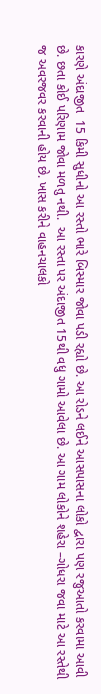કારણે અંદાજીત  15 કિમી સુધીનો આ રસ્તો ભારે બિસ્માર જોવા પડી રહ્યો છે. આ રોડને લઈને આસપાસના લોકો દ્વારા પણ રજુઆતો કરવામા આવી છે. છતા કોઈ પરિણામ જોવા મળતુ નથી.  આ રસ્તા પર અંદાજીત 15થી વધુ ગામો આવેલા છે. આ ગામ લોકોને શહેરા –ગોધરા જવા માટે આ રસ્તેથી જ અવરજવર કરવાની હોય છે. ખાસ કરીને વાહનચાલકો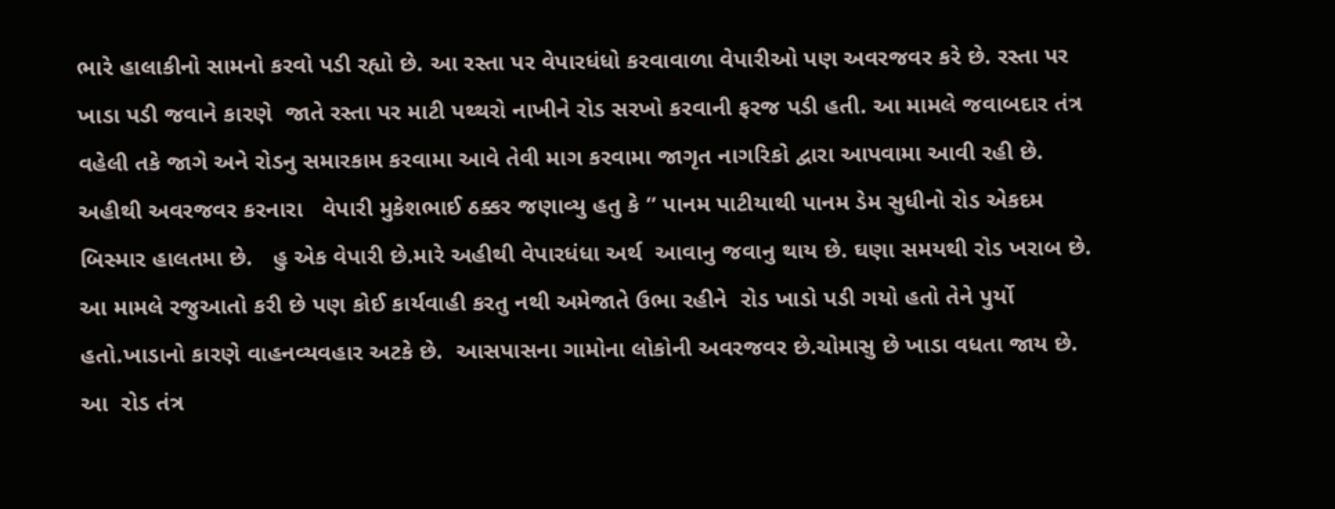ભારે હાલાકીનો સામનો કરવો પડી રહ્યો છે. આ રસ્તા પર વેપારધંધો કરવાવાળા વેપારીઓ પણ અવરજવર કરે છે. રસ્તા પર ખાડા પડી જવાને કારણે  જાતે રસ્તા પર માટી પથ્થરો નાખીને રોડ સરખો કરવાની ફરજ પડી હતી. આ મામલે જવાબદાર તંત્ર વહેલી તકે જાગે અને રોડનુ સમારકામ કરવામા આવે તેવી માગ કરવામા જાગૃત નાગરિકો દ્વારા આપવામા આવી રહી છે.  અહીથી અવરજવર કરનારા   વેપારી મુકેશભાઈ ઠક્કર જણાવ્યુ હતુ કે ” પાનમ પાટીયાથી પાનમ ડેમ સુધીનો રોડ એકદમ બિસ્માર હાલતમા છે.   હુ એક વેપારી છે.મારે અહીથી વેપારધંધા અર્થ  આવાનુ જવાનુ થાય છે. ઘણા સમયથી રોડ ખરાબ છે. આ મામલે રજુઆતો કરી છે પણ કોઈ કાર્યવાહી કરતુ નથી અમેજાતે ઉભા રહીને  રોડ ખાડો પડી ગયો હતો તેને પુર્યો હતો.ખાડાનો કારણે વાહનવ્યવહાર અટકે છે.  આસપાસના ગામોના લોકોની અવરજવર છે.ચોમાસુ છે ખાડા વધતા જાય છે. આ  રોડ તંત્ર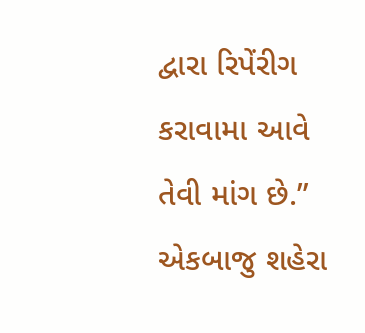દ્વારા રિપેંરીગ કરાવામા આવે તેવી માંગ છે.” એકબાજુ શહેરા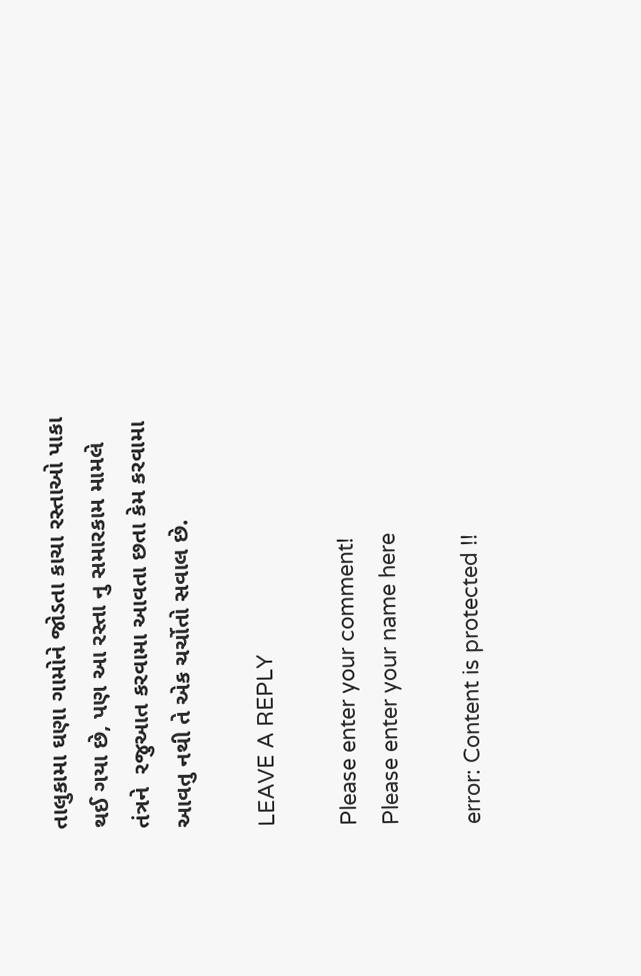તાલુકામા ઘણા ગામોને જોડતા કાચા રસ્તાઓ પાકા થઈ ગયા છે, પણ આ રસ્તા નુ સમારકામ મામલે તંત્રને  રજુઆત કરવામા આવતા છતા કેમ કરવામા આવતુ નથી તે એક ચર્ચોતો સવાલ છે.

LEAVE A REPLY

Please enter your comment!
Please enter your name here

error: Content is protected !!